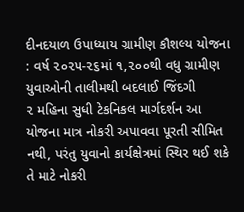દીનદયાળ ઉપાધ્યાય ગ્રામીણ કૌશલ્ય યોજના : વર્ષ ૨૦૨૫-૨૬માં ૧,૨૦૦થી વધુ ગ્રામીણ યુવાઓની તાલીમથી બદલાઈ જિંદગી
૨ મહિના સુધી ટેકનિકલ માર્ગદર્શન આ યોજના માત્ર નોકરી અપાવવા પૂરતી સીમિત નથી, પરંતુ યુવાનો કાર્યક્ષેત્રમાં સ્થિર થઈ શકે તે માટે નોકરી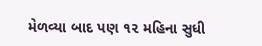મેળવ્યા બાદ પણ ૧૨ મહિના સુધી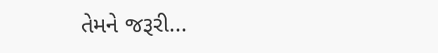તેમને જરૂરી...